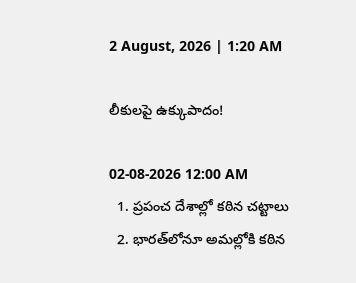2 August, 2026 | 1:20 AM

లీకులపై ఉక్కుపాదం!

02-08-2026 12:00 AM
  1. ప్రపంచ దేశాల్లో కఠిన చట్టాలు
  2. భారత్‌లోనూ అమల్లోకి కఠిన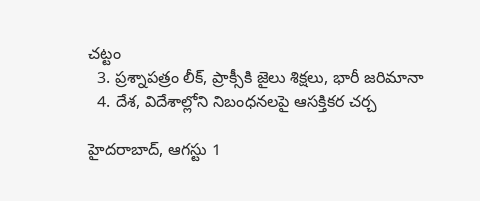చట్టం
  3. ప్రశ్నాపత్రం లీక్, ప్రాక్సీకి జైలు శిక్షలు, భారీ జరిమానా
  4. దేశ, విదేశాల్లోని నిబంధనలపై ఆసక్తికర చర్చ

హైదరాబాద్, ఆగస్టు 1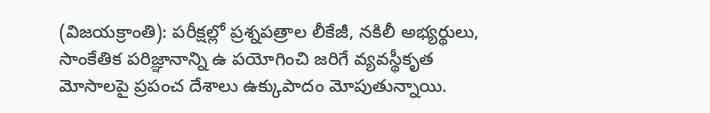(విజయక్రాంతి): పరీక్షల్లో ప్రశ్నపత్రాల లీకేజీ, నకిలీ అభ్యర్థులు, సాంకేతిక పరిజ్ఞానాన్ని ఉ పయోగించి జరిగే వ్యవస్థీకృత మోసాలపై ప్రపంచ దేశాలు ఉక్కుపాదం మోపుతున్నాయి.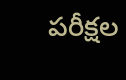పరీక్షల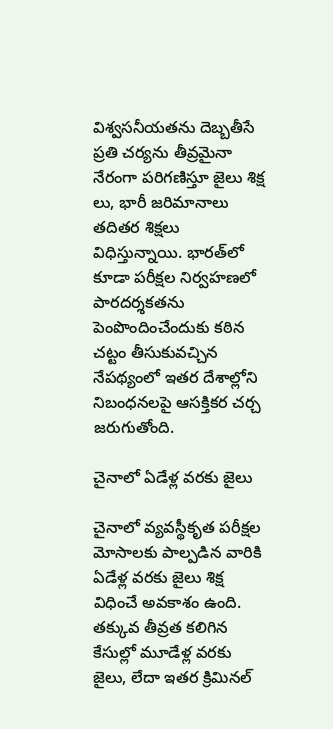విశ్వసనీయతను దెబ్బతీసే ప్రతి చర్యను తీవ్రమైనా నేరంగా పరిగణిస్తూ జైలు శిక్ష లు, భారీ జరిమానాలు తదితర శిక్షలు విధిస్తున్నాయి. భారత్‌లో కూడా పరీక్షల నిర్వహణలో పారదర్శకతను పెంపొందించేందుకు కఠిన చట్టం తీసుకువచ్చిన నేపథ్యంలో ఇతర దేశాల్లోని నిబంధనలపై ఆసక్తికర చర్చ జరుగుతోంది.

చైనాలో ఏడేళ్ల వరకు జైలు

చైనాలో వ్యవస్థీకృత పరీక్షల మోసాలకు పాల్పడిన వారికి ఏడేళ్ల వరకు జైలు శిక్ష విధించే అవకాశం ఉంది. తక్కువ తీవ్రత కలిగిన కేసుల్లో మూడేళ్ల వరకు జైలు, లేదా ఇతర క్రిమినల్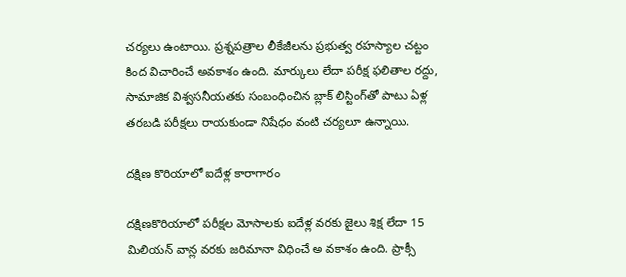చర్యలు ఉంటాయి. ప్రశ్నపత్రాల లీకేజీలను ప్రభుత్వ రహస్యాల చట్టం కింద విచారించే అవకాశం ఉంది. మార్కులు లేదా పరీక్ష ఫలితాల రద్దు, సామాజిక విశ్వసనీయతకు సంబంధించిన బ్లాక్ లిస్టింగ్‌తో పాటు ఏళ్ల తరబడి పరీక్షలు రాయకుండా నిషేధం వంటి చర్యలూ ఉన్నాయి.

దక్షిణ కొరియాలో ఐదేళ్ల కారాగారం

దక్షిణకొరియాలో పరీక్షల మోసాలకు ఐదేళ్ల వరకు జైలు శిక్ష లేదా 15 మిలియన్ వాన్ల వరకు జరిమానా విధించే అ వకాశం ఉంది. ప్రాక్సీ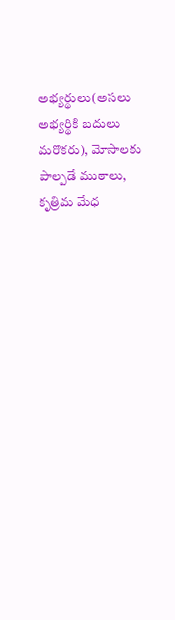అభ్యర్థులు(అసలు అభ్యర్థికి బదులు మరొకరు), మోసాలకు పాల్పడే ముఠాలు, కృత్రిమ మేధ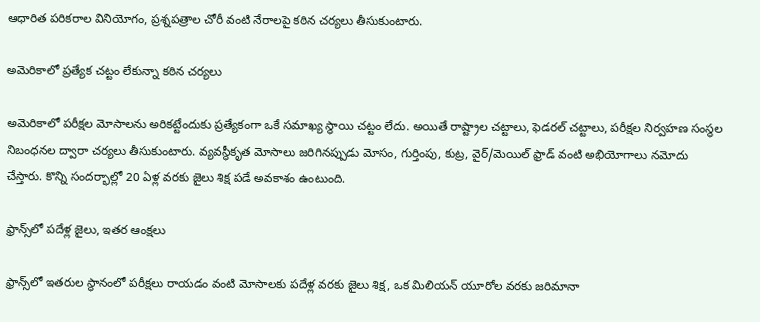ఆధారిత పరికరాల వినియోగం, ప్రశ్నపత్రాల చోరీ వంటి నేరాలపై కఠిన చర్యలు తీసుకుంటారు.

అమెరికాలో ప్రత్యేక చట్టం లేకున్నా కఠిన చర్యలు

అమెరికాలో పరీక్షల మోసాలను అరికట్టేందుకు ప్రత్యేకంగా ఒకే సమాఖ్య స్థాయి చట్టం లేదు. అయితే రాష్ట్రాల చట్టాలు, ఫెడరల్ చట్టాలు, పరీక్షల నిర్వహణ సంస్థల నిబంధనల ద్వారా చర్యలు తీసుకుంటారు. వ్యవస్థీకృత మోసాలు జరిగినప్పుడు మోసం, గుర్తింపు, కుట్ర, వైర్/మెయిల్ ఫ్రాడ్ వంటి అభియోగాలు నమోదు చేస్తారు. కొన్ని సందర్భాల్లో 20 ఏళ్ల వరకు జైలు శిక్ష పడే అవకాశం ఉంటుంది.

ఫ్రాన్స్‌లో పదేళ్ల జైలు, ఇతర ఆంక్షలు

ఫ్రాన్స్‌లో ఇతరుల స్థానంలో పరీక్షలు రాయడం వంటి మోసాలకు పదేళ్ల వరకు జైలు శిక్ష, ఒక మిలియన్ యూరోల వరకు జరిమానా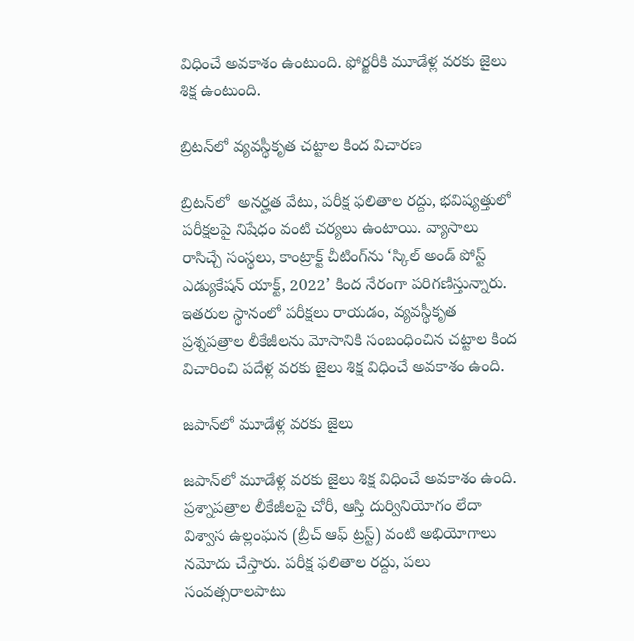విధించే అవకాశం ఉంటుంది. ఫోర్జరీకి మూడేళ్ల వరకు జైలు శిక్ష ఉంటుంది.

బ్రిటన్‌లో వ్యవస్థీకృత చట్టాల కింద విచారణ

బ్రిటన్‌లో  అనర్హత వేటు, పరీక్ష ఫలితాల రద్దు, భవిష్యత్తులో పరీక్షలపై నిషేధం వంటి చర్యలు ఉంటాయి. వ్యాసాలు రాసిచ్చే సంస్థలు, కాంట్రాక్ట్ చీటింగ్‌ను ‘స్కిల్ అండ్ పోస్ట్ ఎడ్యుకేషన్ యాక్ట్, 2022’ కింద నేరంగా పరిగణిస్తున్నారు. ఇతరుల స్థానంలో పరీక్షలు రాయడం, వ్యవస్థీకృత ప్రశ్నపత్రాల లీకేజీలను మోసానికి సంబంధించిన చట్టాల కింద విచారించి పదేళ్ల వరకు జైలు శిక్ష విధించే అవకాశం ఉంది.

జపాన్‌లో మూడేళ్ల వరకు జైలు

జపాన్‌లో మూడేళ్ల వరకు జైలు శిక్ష విధించే అవకాశం ఉంది. ప్రశ్నాపత్రాల లీకేజీలపై చోరీ, ఆస్తి దుర్వినియోగం లేదా విశ్వాస ఉల్లంఘన (బ్రీచ్ ఆఫ్ ట్రస్ట్) వంటి అభియోగాలు నమోదు చేస్తారు. పరీక్ష ఫలితాల రద్దు, పలు సంవత్సరాలపాటు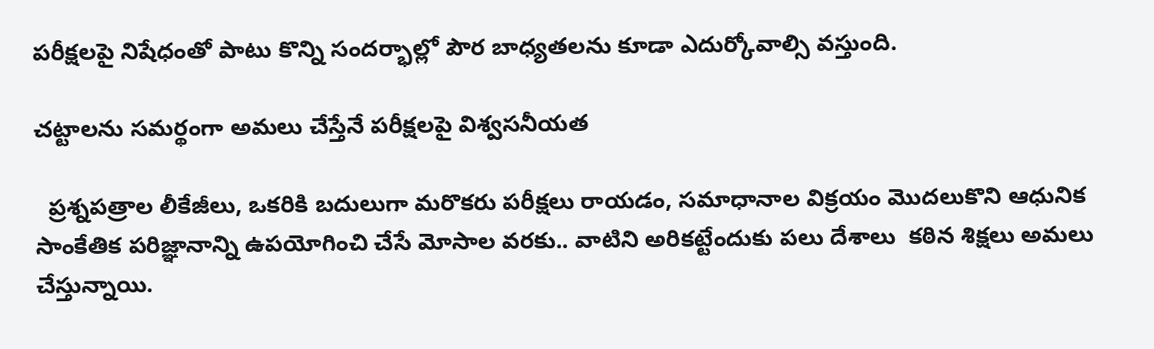పరీక్షలపై నిషేధంతో పాటు కొన్ని సందర్భాల్లో పౌర బాధ్యతలను కూడా ఎదుర్కోవాల్సి వస్తుంది.

చట్టాలను సమర్థంగా అమలు చేస్తేనే పరీక్షలపై విశ్వసనీయత

  ప్రశ్నపత్రాల లీకేజీలు, ఒకరికి బదులుగా మరొకరు పరీక్షలు రాయడం, సమాధానాల విక్రయం మొదలుకొని ఆధునిక సాంకేతిక పరిజ్ఞానాన్ని ఉపయోగించి చేసే మోసాల వరకు.. వాటిని అరికట్టేందుకు పలు దేశాలు  కఠిన శిక్షలు అమలు చేస్తున్నాయి.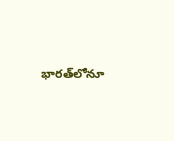భారత్‌లోనూ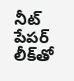నీట్ పేపర్ లీక్‌తో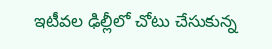ఇటీవల ఢిల్లీలో చోటు చేసుకున్న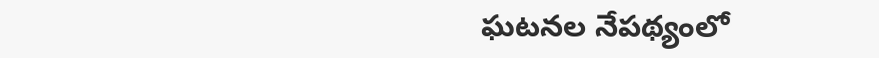ఘటనల నేపథ్యంలో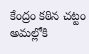కేంద్రం కఠిన చట్టం అమల్లోకి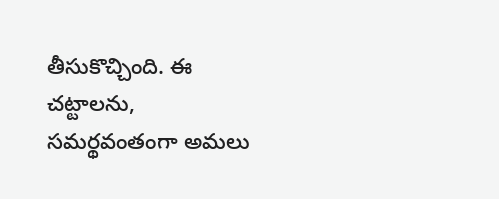తీసుకొచ్చింది. ఈ చట్టాలను, సమర్థవంతంగా అమలు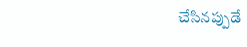చేసినప్పుడే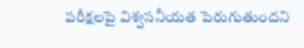పరీక్షలపై విశ్వసనీయత పెరుగుతుందని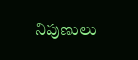నిపుణులు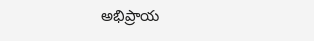అభిప్రాయ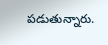పడుతున్నారు.